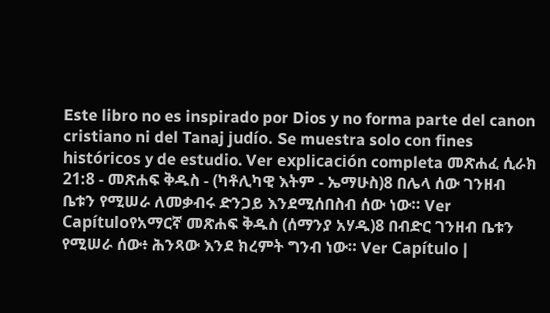Este libro no es inspirado por Dios y no forma parte del canon cristiano ni del Tanaj judío. Se muestra solo con fines históricos y de estudio. Ver explicación completa መጽሐፈ ሲራክ 21:8 - መጽሐፍ ቅዱስ - (ካቶሊካዊ እትም - ኤማሁስ)8 በሌላ ሰው ገንዘብ ቤቱን የሚሠራ ለመቃብሩ ድንጋይ እንደሚሰበስብ ሰው ነው። Ver Capítuloየአማርኛ መጽሐፍ ቅዱስ (ሰማንያ አሃዱ)8 በብድር ገንዘብ ቤቱን የሚሠራ ሰው፥ ሕንጻው እንደ ክረምት ግንብ ነው። Ver Capítulo |